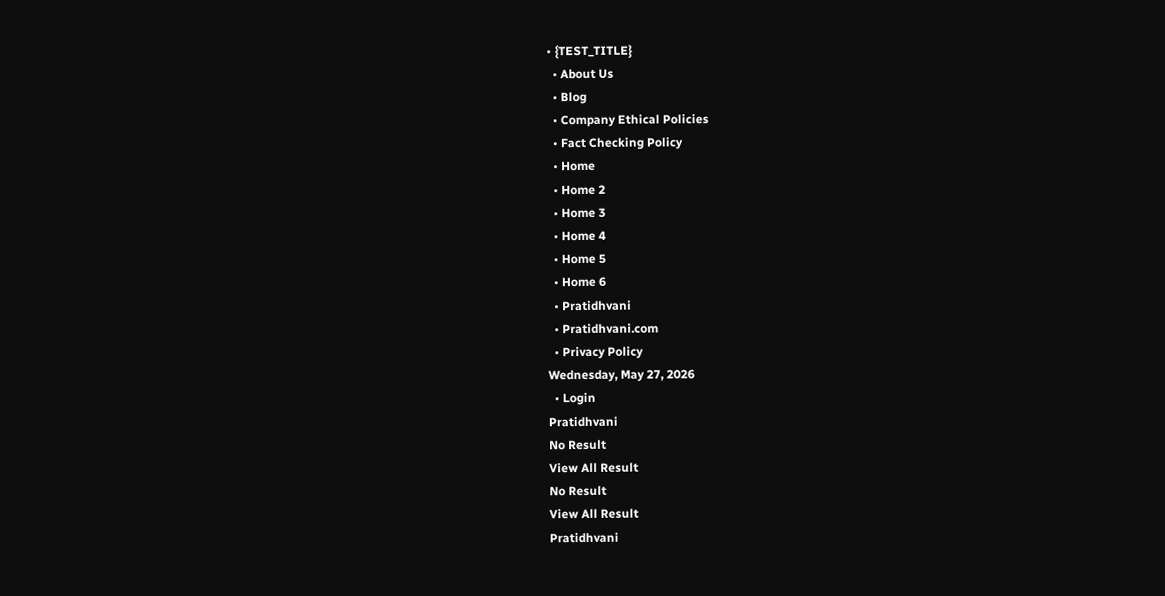• {TEST_TITLE}
  • About Us
  • Blog
  • Company Ethical Policies
  • Fact Checking Policy
  • Home
  • Home 2
  • Home 3
  • Home 4
  • Home 5
  • Home 6
  • Pratidhvani
  • Pratidhvani.com
  • Privacy Policy
Wednesday, May 27, 2026
  • Login
Pratidhvani
No Result
View All Result
No Result
View All Result
Pratidhvani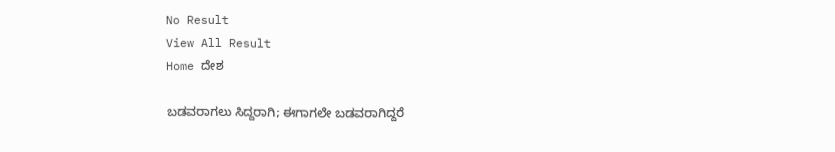No Result
View All Result
Home ದೇಶ

ಬಡವರಾಗಲು ಸಿದ್ದರಾಗಿ; ಈಗಾಗಲೇ ಬಡವರಾಗಿದ್ದರೆ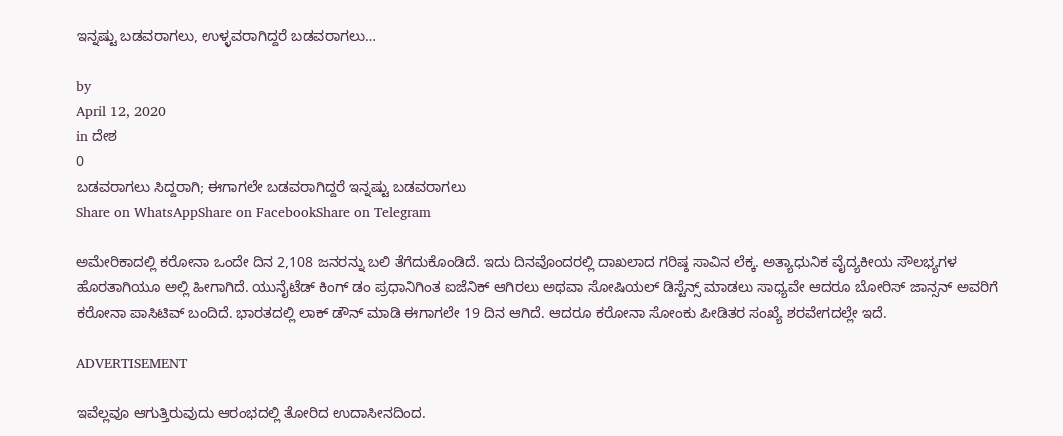ಇನ್ನಷ್ಟು ಬಡವರಾಗಲು, ಉಳ್ಳವರಾಗಿದ್ದರೆ ಬಡವರಾಗಲು…

by
April 12, 2020
in ದೇಶ
0
ಬಡವರಾಗಲು ಸಿದ್ದರಾಗಿ; ಈಗಾಗಲೇ ಬಡವರಾಗಿದ್ದರೆ ಇನ್ನಷ್ಟು ಬಡವರಾಗಲು
Share on WhatsAppShare on FacebookShare on Telegram

ಅಮೇರಿಕಾದಲ್ಲಿ ಕರೋನಾ ಒಂದೇ ದಿನ 2,108 ಜನರನ್ನು ಬಲಿ ತೆಗೆದುಕೊಂಡಿದೆ. ಇದು ದಿನವೊಂದರಲ್ಲಿ ದಾಖಲಾದ ಗರಿಷ್ಠ ಸಾವಿನ ಲೆಕ್ಕ. ಅತ್ಯಾಧುನಿಕ ವೈದ್ಯಕೀಯ ಸೌಲಭ್ಯಗಳ ಹೊರತಾಗಿಯೂ ಅಲ್ಲಿ ಹೀಗಾಗಿದೆ. ಯುನೈಟೆಡ್ ಕಿಂಗ್ ಡಂ ಪ್ರಧಾನಿಗಿಂತ ಐಜೆನಿಕ್ ಆಗಿರಲು ಅಥವಾ ಸೋಷಿಯಲ್ ಡಿಸ್ಟೆನ್ಸ್ ಮಾಡಲು‌ ಸಾಧ್ಯವೇ ಆದರೂ ಬೋರಿಸ್ ಜಾನ್ಸನ್ ಅವರಿಗೆ ಕರೋನಾ ಪಾಸಿಟಿವ್ ಬಂದಿದೆ. ಭಾರತದಲ್ಲಿ ಲಾಕ್ ಡೌನ್ ಮಾಡಿ ಈಗಾಗಲೇ 19 ದಿನ ಆಗಿದೆ. ಆದರೂ ಕರೋನಾ ಸೋಂಕು ಪೀಡಿತರ ಸಂಖ್ಯೆ ಶರವೇಗದಲ್ಲೇ ಇದೆ.

ADVERTISEMENT

ಇವೆಲ್ಲವೂ ಆಗುತ್ತಿರುವುದು ಆರಂಭದಲ್ಲಿ ತೋರಿದ ಉದಾಸೀನದಿಂದ.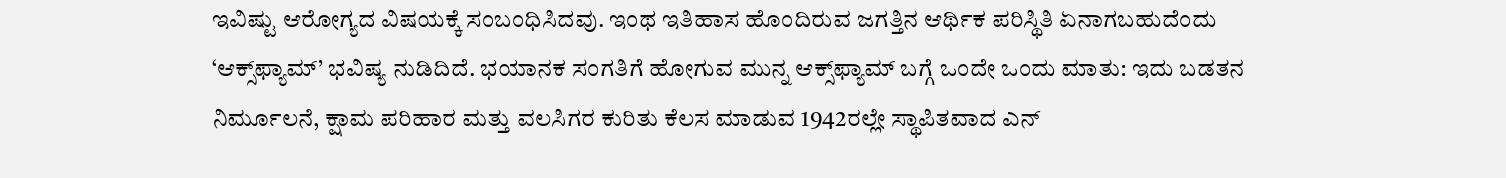ಇವಿಷ್ಟು ಆರೋಗ್ಯದ ವಿಷಯಕ್ಕೆ ಸಂಬಂಧಿಸಿದವು. ಇಂಥ ಇತಿಹಾಸ ಹೊಂದಿರುವ ಜಗತ್ತಿನ ಆರ್ಥಿಕ ಪರಿಸ್ಥಿತಿ ಏನಾಗಬಹುದೆಂದು ‘ಆಕ್ಸ್‌ಫ್ಯಾಮ್’ ಭವಿಷ್ಯ ನುಡಿದಿದೆ. ಭಯಾನಕ ಸಂಗತಿಗೆ ಹೋಗುವ ಮುನ್ನ ಆಕ್ಸ್‌ಫ್ಯಾಮ್ ಬಗ್ಗೆ ಒಂದೇ ಒಂದು ಮಾತು: ಇದು ಬಡತನ ನಿರ್ಮೂಲನೆ, ಕ್ಷಾಮ ಪರಿಹಾರ ಮತ್ತು ವಲಸಿಗರ ಕುರಿತು ಕೆಲಸ ಮಾಡುವ 1942ರಲ್ಲೇ ಸ್ಥಾಪಿತವಾದ ಎನ್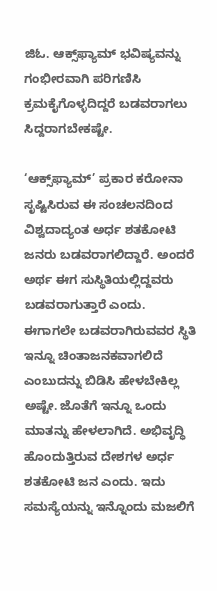ಜಿಓ. ಆಕ್ಸ್‌ಫ್ಯಾಮ್ ಭವಿಷ್ಯವನ್ನು ಗಂಭೀರವಾಗಿ ಪರಿಗಣಿಸಿ ಕ್ರಮಕೈಗೊಳ್ಳದಿದ್ದರೆ ಬಡವರಾಗಲು ಸಿದ್ದರಾಗಬೇಕಷ್ಟೇ.

‘ಆಕ್ಸ್‌ಫ್ಯಾಮ್’ ಪ್ರಕಾರ ಕರೋನಾ ಸೃಷ್ಟಿಸಿರುವ ಈ ಸಂಚಲನದಿಂದ ವಿಶ್ವದಾದ್ಯಂತ ಅರ್ಧ ಶತಕೋಟಿ ಜನರು ಬಡವರಾಗಲಿದ್ದಾರೆ. ಅಂದರೆ ಅರ್ಥ ಈಗ ಸುಸ್ಥಿತಿಯಲ್ಲಿದ್ದವರು ಬಡವರಾಗುತ್ತಾರೆ ಎಂದು. ಈಗಾಗಲೇ ಬಡವರಾಗಿರುವವರ ಸ್ಥಿತಿ ಇನ್ನೂ ಚಿಂತಾಜನಕವಾಗಲಿದೆ ಎಂಬುದನ್ನು ಬಿಡಿಸಿ ಹೇಳಬೇಕಿಲ್ಲ ಅಷ್ಟೇ. ಜೊತೆಗೆ ಇನ್ನೂ ಒಂದು ಮಾತನ್ನು ಹೇಳಲಾಗಿದೆ. ಅಭಿವೃದ್ಧಿ ಹೊಂದುತ್ತಿರುವ ದೇಶಗಳ ಅರ್ಧ ಶತಕೋಟಿ ಜನ ಎಂದು. ಇದು ಸಮಸ್ಯೆಯನ್ನು ಇನ್ನೊಂದು‌ ಮಜಲಿಗೆ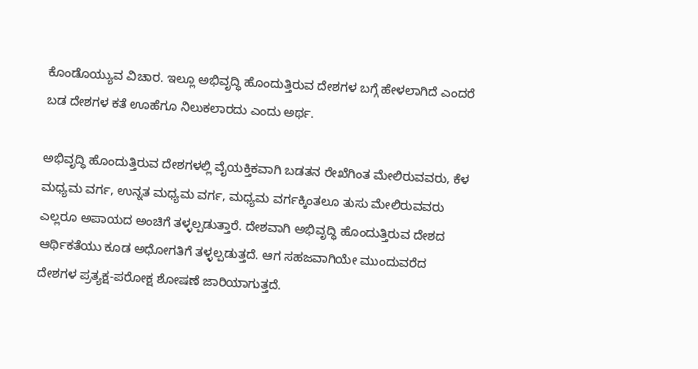ಕೊಂಡೊಯ್ಯುವ ವಿಚಾರ. ಇಲ್ಲೂ ಅಭಿವೃದ್ಧಿ ಹೊಂದುತ್ತಿರುವ ದೇಶಗಳ ಬಗ್ಗೆ ಹೇಳಲಾಗಿದೆ ಎಂದರೆ ಬಡ ದೇಶಗಳ ಕತೆ ಊಹೆಗೂ ನಿಲುಕಲಾರದು ಎಂದು ಅರ್ಥ.

ಅಭಿವೃದ್ಧಿ ಹೊಂದುತ್ತಿರುವ ದೇಶಗಳಲ್ಲಿ ವೈಯಕ್ತಿಕವಾಗಿ ಬಡತನ ರೇಖೆಗಿಂತ ಮೇಲಿರುವವರು, ಕೆಳ ಮಧ್ಯಮ ವರ್ಗ, ಉನ್ನತ ಮಧ್ಯಮ ವರ್ಗ, ಮಧ್ಯಮ ವರ್ಗಕ್ಕಿಂತಲೂ‌ ತುಸು ಮೇಲಿರುವವರು ಎಲ್ಲರೂ ಅಪಾಯದ ಅಂಚಿಗೆ ತಳ್ಳಲ್ಪಡುತ್ತಾರೆ. ದೇಶವಾಗಿ ಅಭಿವೃದ್ಧಿ ಹೊಂದುತ್ತಿರುವ ದೇಶದ ಆರ್ಥಿಕತೆಯು ಕೂಡ ಅಧೋಗತಿಗೆ ತಳ್ಳಲ್ಪಡುತ್ತದೆ‌. ಆಗ ಸಹಜವಾಗಿಯೇ ಮುಂದುವರೆದ ದೇಶಗಳ ಪ್ರತ್ಯಕ್ಷ-ಪರೋಕ್ಷ ಶೋಷಣೆ ಜಾರಿಯಾಗುತ್ತದೆ.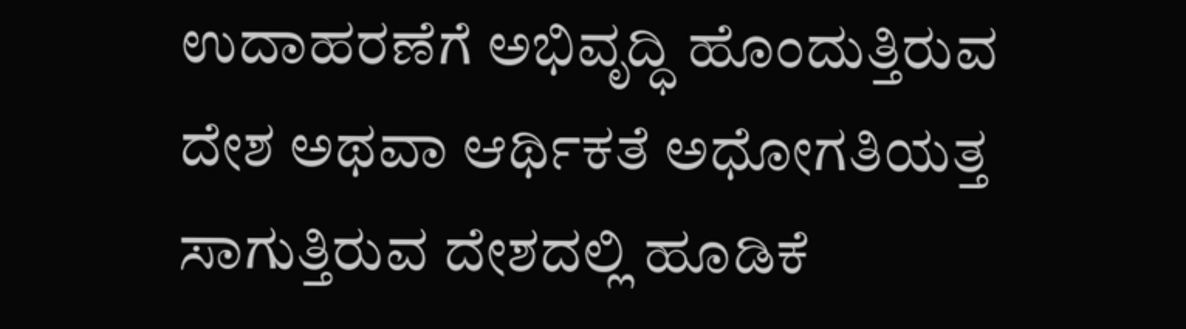ಉದಾಹರಣೆಗೆ ಅಭಿವೃದ್ಧಿ ಹೊಂದುತ್ತಿರುವ ದೇಶ ಅಥವಾ ಆರ್ಥಿಕತೆ ಅಧೋಗತಿಯತ್ತ ಸಾಗುತ್ತಿರುವ ದೇಶದಲ್ಲಿ ಹೂಡಿಕೆ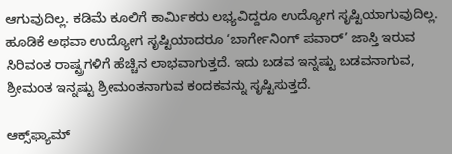ಆಗುವುದಿಲ್ಲ. ಕಡಿಮೆ ಕೂಲಿಗೆ ಕಾರ್ಮಿಕರು ಲಭ್ಯವಿದ್ದರೂ ಉದ್ಯೋಗ ಸೃಷ್ಟಿಯಾಗುವುದಿಲ್ಲ. ಹೂಡಿಕೆ ಅಥವಾ ಉದ್ಯೋಗ ಸೃಷ್ಟಿಯಾದರೂ ‘ಬಾರ್ಗೇನಿಂಗ್ ಪವಾರ್’ ಜಾಸ್ತಿ ಇರುವ ಸಿರಿವಂತ ರಾಷ್ಟ್ರಗಳಿಗೆ ಹೆಚ್ಚಿನ ಲಾಭವಾಗುತ್ತದೆ. ಇದು ಬಡವ ಇನ್ನಷ್ಟು‌ ಬಡವನಾಗುವ, ಶ್ರೀಮಂತ ಇನ್ನಷ್ಟು ಶ್ರೀಮಂತನಾಗುವ ಕಂದಕವನ್ನು‌ ಸೃಷ್ಟಿಸುತ್ತದೆ.

ಆಕ್ಸ್‌ಫ್ಯಾಮ್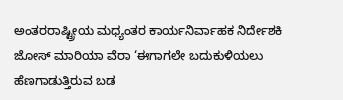ಅಂತರರಾಷ್ಟ್ರೀಯ ಮಧ್ಯಂತರ ಕಾರ್ಯನಿರ್ವಾಹಕ ನಿರ್ದೇಶಕಿ ಜೋಸ್ ಮಾರಿಯಾ ವೆರಾ ‘ಈಗಾಗಲೇ ಬದುಕುಳಿಯಲು ಹೆಣಗಾಡುತ್ತಿರುವ ಬಡ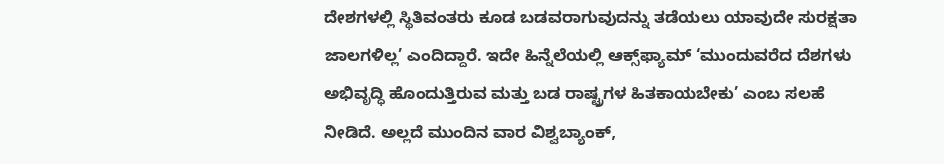ದೇಶಗಳಲ್ಲಿ ಸ್ಥಿತಿವಂತರು ಕೂಡ ಬಡವರಾಗುವುದನ್ನು ತಡೆಯಲು ಯಾವುದೇ ಸುರಕ್ಷತಾ ಜಾಲಗಳಿಲ್ಲ’ ಎಂದಿದ್ದಾರೆ. ಇದೇ ಹಿನ್ನೆಲೆಯಲ್ಲಿ ಆಕ್ಸ್‌ಫ್ಯಾಮ್ ‘ಮುಂದುವರೆದ ದೆಶಗಳು ಅಭಿವೃದ್ಧಿ ಹೊಂದುತ್ತಿರುವ ಮತ್ತು ಬಡ ರಾಷ್ಟ್ರಗಳ‌ ಹಿತಕಾಯಬೇಕು’ ಎಂಬ ಸಲಹೆ ನೀಡಿದೆ. ಅಲ್ಲದೆ ಮುಂದಿನ ವಾರ ವಿಶ್ವಬ್ಯಾಂಕ್,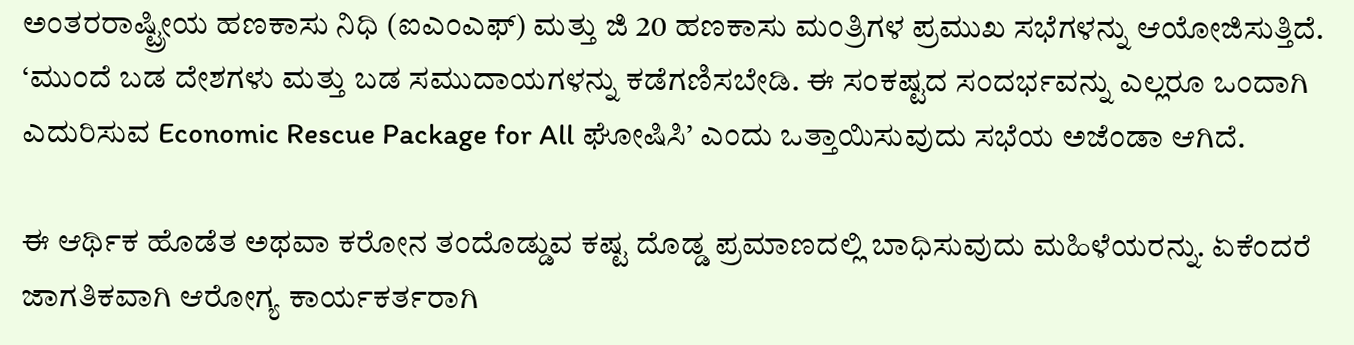ಅಂತರರಾಷ್ಟ್ರೀಯ ಹಣಕಾಸು ನಿಧಿ (ಐಎಂಎಫ್) ಮತ್ತು ಜಿ 20 ಹಣಕಾಸು ಮಂತ್ರಿಗಳ ಪ್ರಮುಖ ಸಭೆಗಳನ್ನು ಆಯೋಜಿಸುತ್ತಿದೆ. ‘ಮುಂದೆ ಬಡ ದೇಶಗಳು ಮತ್ತು ಬಡ ಸಮುದಾಯಗಳನ್ನು ಕಡೆಗಣಿಸಬೇಡಿ. ಈ ಸಂಕಷ್ಟದ ಸಂದರ್ಭವನ್ನು ಎಲ್ಲರೂ ಒಂದಾಗಿ‌ ಎದುರಿಸುವ Economic Rescue Package for All ಘೋಷಿಸಿ’ ಎಂದು ಒತ್ತಾಯಿಸುವುದು ಸಭೆಯ ಅಜೆಂಡಾ ಆಗಿದೆ.

ಈ ಆರ್ಥಿಕ ಹೊಡೆತ ಅಥವಾ ಕರೋನ ತಂದೊಡ್ಡುವ‌ ಕಷ್ಟ ದೊಡ್ಡ ಪ್ರಮಾಣದಲ್ಲಿ ಬಾಧಿಸುವುದು ಮಹಿಳೆಯರನ್ನು. ಏಕೆಂದರೆ ಜಾಗತಿಕವಾಗಿ ಆರೋಗ್ಯ ಕಾರ್ಯಕರ್ತರಾಗಿ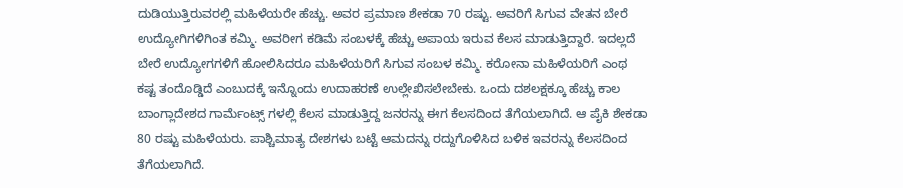ದುಡಿಯುತ್ತಿರುವರಲ್ಲಿ ಮಹಿಳೆಯರೇ ಹೆಚ್ಚು. ಅವರ ಪ್ರಮಾಣ ಶೇಕಡಾ 70 ರಷ್ಟು. ಅವರಿಗೆ ಸಿಗುವ ವೇತನ ಬೇರೆ ಉದ್ಯೋಗಿಗಳಿಗಿಂತ ಕಮ್ಮಿ. ಅವರೀಗ ಕಡಿಮೆ ಸಂಬಳಕ್ಕೆ ಹೆಚ್ಚು ಅಪಾಯ ಇರುವ ಕೆಲಸ ಮಾಡುತ್ತಿದ್ದಾರೆ. ಇದಲ್ಲದೆ ಬೇರೆ ಉದ್ಯೋಗಗಳಿಗೆ ಹೋಲಿಸಿದರೂ ಮಹಿಳೆಯರಿಗೆ ಸಿಗುವ ಸಂಬಳ ಕಮ್ಮಿ. ಕರೋನಾ ಮಹಿಳೆಯರಿಗೆ ಎಂಥ ಕಷ್ಟ ತಂದೊಡ್ಡಿದೆ ಎಂಬುದಕ್ಕೆ ಇನ್ನೊಂದು ಉದಾಹರಣೆ ಉಲ್ಲೇಖಿಸಲೇಬೇಕು. ಒಂದು ದಶಲಕ್ಷಕ್ಕೂ ಹೆಚ್ಚು ಕಾಲ ಬಾಂಗ್ಲಾದೇಶದ ಗಾರ್ಮೆಂಟ್ಸ್ ಗಳಲ್ಲಿ ಕೆಲಸ ಮಾಡುತ್ತಿದ್ದ ಜನರನ್ನು ಈಗ ಕೆಲಸದಿಂದ ತೆಗೆಯಲಾಗಿದೆ. ಆ ಪೈಕಿ ಶೇಕಡಾ 80 ರಷ್ಟು ಮಹಿಳೆಯರು‌. ಪಾಶ್ಚಿಮಾತ್ಯ ದೇಶಗಳು ಬಟ್ಟೆ ಆಮದನ್ನು ರದ್ದುಗೊಳಿಸಿದ ಬಳಿಕ ಇವರನ್ನು ಕೆಲಸದಿಂದ ತೆಗೆಯಲಾಗಿದೆ.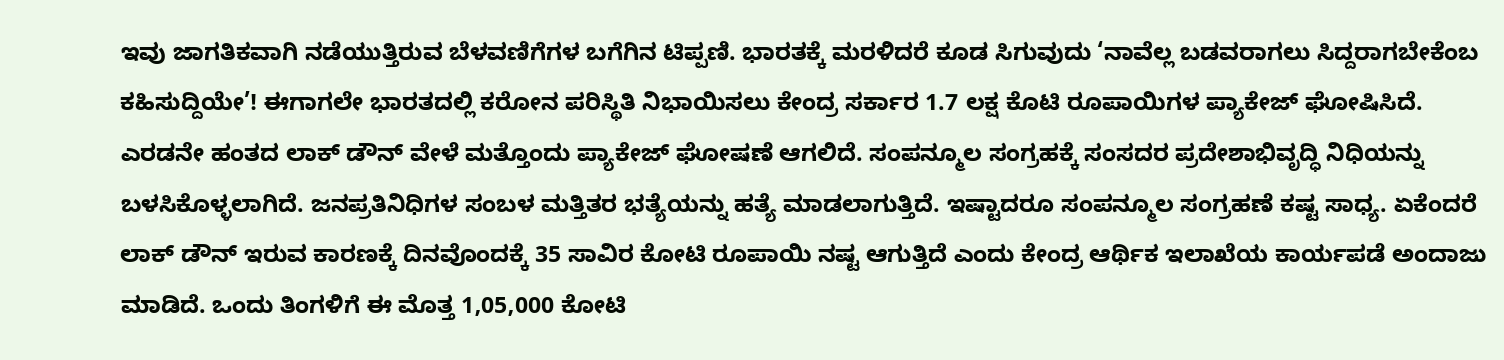ಇವು ಜಾಗತಿಕವಾಗಿ ನಡೆಯುತ್ತಿರುವ ಬೆಳವಣಿಗೆಗಳ ಬಗೆಗಿನ ಟಿಪ್ಪಣಿ. ಭಾರತಕ್ಕೆ ಮರಳಿದರೆ ಕೂಡ ಸಿಗುವುದು ‘ನಾವೆಲ್ಲ ಬಡವರಾಗಲು‌ ಸಿದ್ದರಾಗಬೇಕೆಂಬ ಕಹಿಸುದ್ದಿಯೇ’! ಈಗಾಗಲೇ ಭಾರತದಲ್ಲಿ‌ ಕರೋನ ಪರಿಸ್ಥಿತಿ ನಿಭಾಯಿಸಲು ಕೇಂದ್ರ ಸರ್ಕಾರ 1.7 ಲಕ್ಷ ಕೊಟಿ ರೂಪಾಯಿಗಳ ಪ್ಯಾಕೇಜ್ ಘೋಷಿಸಿದೆ. ಎರಡನೇ ಹಂತದ ಲಾಕ್ ಡೌನ್ ವೇಳೆ ಮತ್ತೊಂದು ಪ್ಯಾಕೇಜ್ ಘೋಷಣೆ ಆಗಲಿದೆ. ಸಂಪನ್ಮೂಲ ಸಂಗ್ರಹಕ್ಕೆ ಸಂಸದರ ಪ್ರದೇಶಾಭಿವೃದ್ಧಿ ನಿಧಿಯನ್ನು ಬಳಸಿಕೊಳ್ಳಲಾಗಿದೆ. ಜನಪ್ರತಿನಿಧಿಗಳ ಸಂಬಳ ಮತ್ತಿತರ ಭತ್ಯೆಯನ್ನು ಹತ್ಯೆ ಮಾಡಲಾಗುತ್ತಿದೆ. ಇಷ್ಟಾದರೂ ಸಂಪನ್ಮೂಲ ಸಂಗ್ರಹಣೆ ಕಷ್ಟ ಸಾಧ್ಯ. ಏಕೆಂದರೆ ಲಾಕ್ ಡೌನ್ ಇರುವ ಕಾರಣಕ್ಕೆ ದಿನವೊಂದಕ್ಕೆ 35 ಸಾವಿರ ಕೋಟಿ ರೂಪಾಯಿ ನಷ್ಟ ಆಗುತ್ತಿದೆ ಎಂದು ಕೇಂದ್ರ ಆರ್ಥಿಕ ಇಲಾಖೆಯ ಕಾರ್ಯಪಡೆ ಅಂದಾಜು ಮಾಡಿದೆ. ಒಂದು ತಿಂಗಳಿಗೆ ಈ ಮೊತ್ತ 1,05,000 ಕೋಟಿ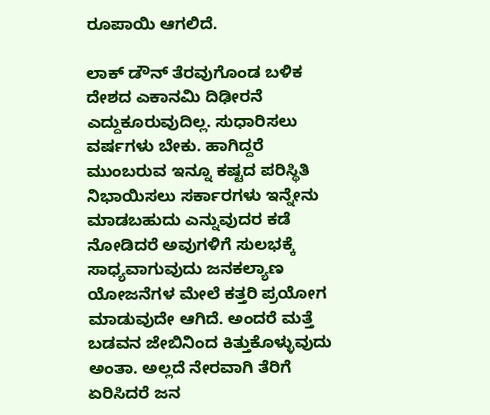ರೂಪಾಯಿ ಆಗಲಿದೆ.

ಲಾಕ್ ಡೌನ್ ತೆರವುಗೊಂಡ ಬಳಿಕ ದೇಶದ ಎಕಾನಮಿ ದಿಢೀರನೆ ಎದ್ದುಕೂರುವುದಿಲ್ಲ. ಸುಧಾರಿಸಲು ವರ್ಷಗಳು ಬೇಕು. ಹಾಗಿದ್ದರೆ ಮುಂಬರುವ ಇನ್ನೂ ಕಷ್ಟದ ಪರಿಸ್ಥಿತಿ ನಿಭಾಯಿಸಲು ಸರ್ಕಾರಗಳು ಇನ್ನೇನು ಮಾಡಬಹುದು ಎನ್ನುವುದರ ಕಡೆ ನೋಡಿದರೆ ಅವುಗಳಿಗೆ ಸುಲಭಕ್ಕೆ ಸಾಧ್ಯವಾಗುವುದು ಜನಕಲ್ಯಾಣ ಯೋಜನೆಗಳ ಮೇಲೆ ಕತ್ತರಿ ಪ್ರಯೋಗ ಮಾಡುವುದೇ ಆಗಿದೆ. ಅಂದರೆ ಮತ್ತೆ ಬಡವನ‌ ಜೇಬಿನಿಂದ ಕಿತ್ತುಕೊಳ್ಳುವುದು ಅಂತಾ. ಅಲ್ಲದೆ ನೇರವಾಗಿ‌ ತೆರಿಗೆ ಏರಿಸಿದರೆ ಜನ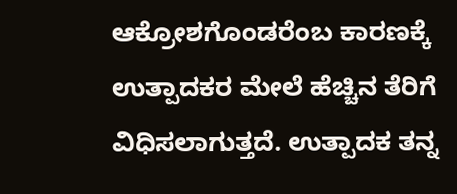ಆಕ್ರೋಶಗೊಂಡರೆಂಬ ಕಾರಣಕ್ಕೆ ಉತ್ಪಾದಕರ ಮೇಲೆ ಹೆಚ್ಚಿನ ತೆರಿಗೆ ವಿಧಿಸಲಾಗುತ್ತದೆ. ಉತ್ಪಾದಕ ತನ್ನ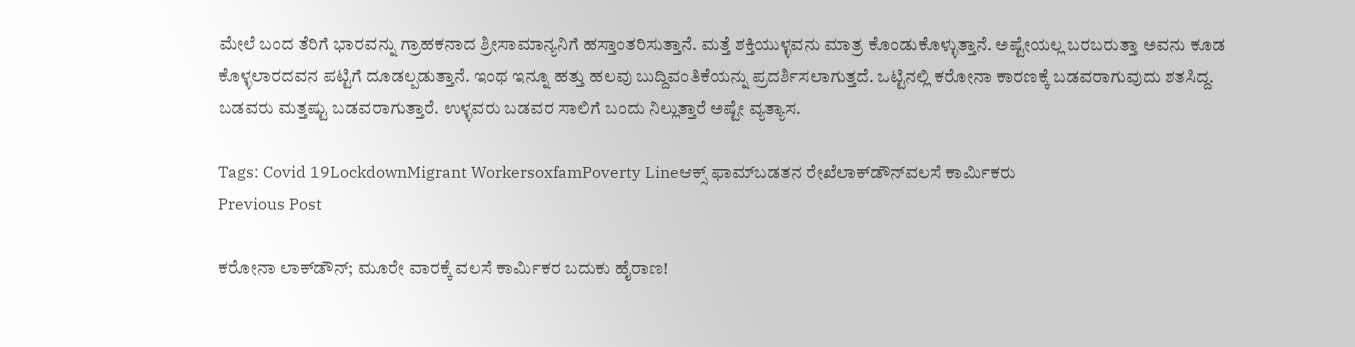ಮೇಲೆ ಬಂದ ತೆರಿಗೆ ಭಾರವನ್ನು ಗ್ರಾಹಕನಾದ ಶ್ರೀಸಾಮಾನ್ಯನಿಗೆ ಹಸ್ತಾಂತರಿಸುತ್ತಾನೆ. ಮತ್ತೆ ಶಕ್ತಿಯುಳ್ಳವನು ಮಾತ್ರ ಕೊಂಡುಕೊಳ್ಳುತ್ತಾನೆ. ಅಷ್ಟೇಯಲ್ಲ ಬರಬರುತ್ತಾ ಅವನು ಕೂಡ‌ ಕೊಳ್ಳಲಾರದವನ ಪಟ್ಟಿಗೆ ದೂಡಲ್ಪಡುತ್ತಾನೆ. ಇಂಥ ಇನ್ನೂ ಹತ್ತು ಹಲವು ಬುದ್ದಿವಂತಿಕೆಯನ್ನು ಪ್ರದರ್ಶಿಸಲಾಗುತ್ತದೆ. ಒಟ್ಟಿನಲ್ಲಿ ಕರೋನಾ ಕಾರಣಕ್ಕೆ ಬಡವರಾಗುವುದು ಶತಸಿದ್ದ. ಬಡವರು ಮತ್ತಷ್ಟು ಬಡವರಾಗುತ್ತಾರೆ. ಉಳ್ಳವರು ಬಡವರ ಸಾಲಿಗೆ ಬಂದು ನಿಲ್ಲುತ್ತಾರೆ ಅಷ್ಟೇ ವ್ಯತ್ಯಾಸ.

Tags: Covid 19LockdownMigrant WorkersoxfamPoverty Lineಆಕ್ಸ್‌ ಫಾಮ್‌ಬಡತನ ರೇಖೆಲಾಕ್‌ಡೌನ್‌ವಲಸೆ ಕಾರ್ಮಿಕರು
Previous Post

ಕರೋನಾ ಲಾಕ್‌ಡೌನ್‌; ಮೂರೇ ವಾರಕ್ಕೆ ವಲಸೆ ಕಾರ್ಮಿಕರ ಬದುಕು ಹೈರಾಣ!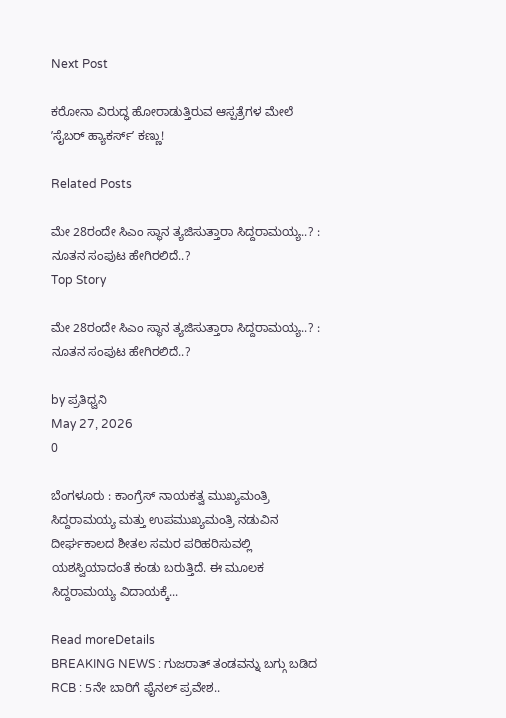Next Post

ಕರೋನಾ ವಿರುದ್ಧ ಹೋರಾಡುತ್ತಿರುವ ಆಸ್ಪತ್ರೆಗಳ ಮೇಲೆ ʼಸೈಬರ್ ಹ್ಯಾಕರ್ಸ್‌ʼ ಕಣ್ಣು!

Related Posts

ಮೇ 28ರಂದೇ ಸಿಎಂ ಸ್ಥಾನ ತ್ಯಜಿಸುತ್ತಾರಾ ಸಿದ್ದರಾಮಯ್ಯ..? : ನೂತನ ಸಂಪುಟ ಹೇಗಿರಲಿದೆ..?
Top Story

ಮೇ 28ರಂದೇ ಸಿಎಂ ಸ್ಥಾನ ತ್ಯಜಿಸುತ್ತಾರಾ ಸಿದ್ದರಾಮಯ್ಯ..? : ನೂತನ ಸಂಪುಟ ಹೇಗಿರಲಿದೆ..?

by ಪ್ರತಿಧ್ವನಿ
May 27, 2026
0

ಬೆಂಗಳೂರು : ಕಾಂಗ್ರೆಸ್ ನಾಯಕತ್ವ ಮುಖ್ಯಮಂತ್ರಿ ಸಿದ್ದರಾಮಯ್ಯ ಮತ್ತು ಉಪಮುಖ್ಯಮಂತ್ರಿ ನಡುವಿನ ದೀರ್ಘಕಾಲದ ಶೀತಲ ಸಮರ ಪರಿಹರಿಸುವಲ್ಲಿ ಯಶಸ್ವಿಯಾದಂತೆ ಕಂಡು ಬರುತ್ತಿದೆ. ಈ ಮೂಲಕ ಸಿದ್ದರಾಮಯ್ಯ ವಿದಾಯಕ್ಕೆ...

Read moreDetails
BREAKING NEWS : ಗುಜರಾತ್‌ ತಂಡವನ್ನು ಬಗ್ಗು ಬಡಿದ RCB : 5ನೇ ಬಾರಿಗೆ ಫೈನಲ್‌ ಪ್ರವೇಶ..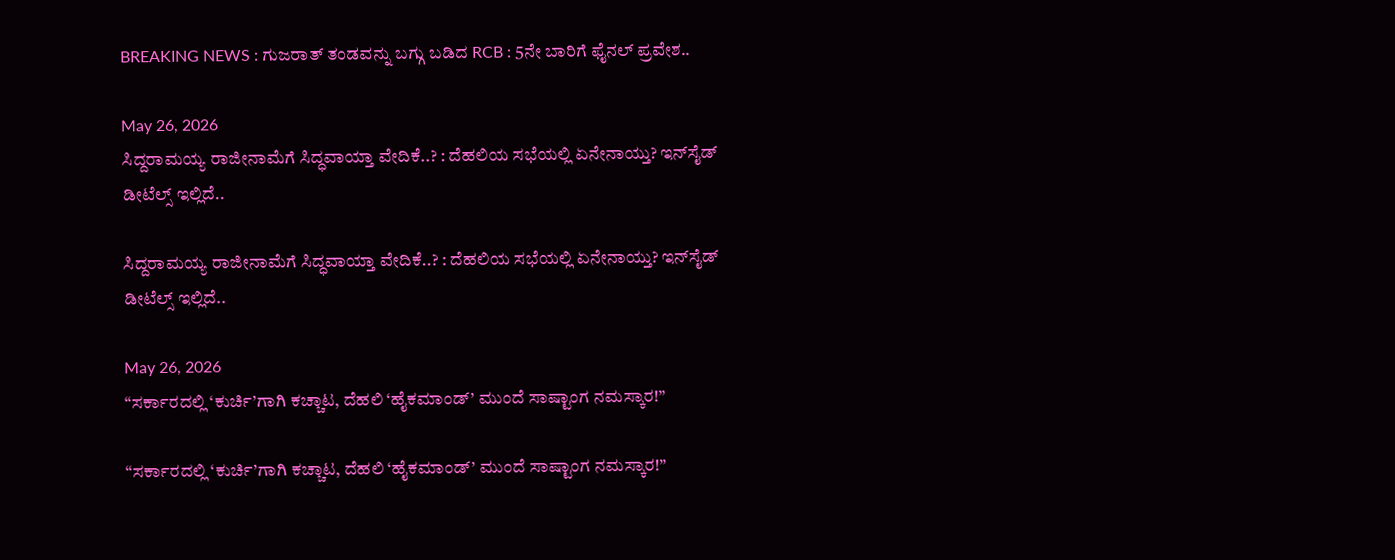BREAKING NEWS : ಗುಜರಾತ್‌ ತಂಡವನ್ನು ಬಗ್ಗು ಬಡಿದ RCB : 5ನೇ ಬಾರಿಗೆ ಫೈನಲ್‌ ಪ್ರವೇಶ..

May 26, 2026
ಸಿದ್ದರಾಮಯ್ಯ ರಾಜೀನಾಮೆಗೆ ಸಿದ್ಧವಾಯ್ತಾ ವೇದಿಕೆ..? : ದೆಹಲಿಯ ಸಭೆಯಲ್ಲಿ ಏನೇನಾಯ್ತು? ಇನ್‌ಸೈಡ್‌ ಡೀಟೆಲ್ಸ್‌ ಇಲ್ಲಿದೆ..

ಸಿದ್ದರಾಮಯ್ಯ ರಾಜೀನಾಮೆಗೆ ಸಿದ್ಧವಾಯ್ತಾ ವೇದಿಕೆ..? : ದೆಹಲಿಯ ಸಭೆಯಲ್ಲಿ ಏನೇನಾಯ್ತು? ಇನ್‌ಸೈಡ್‌ ಡೀಟೆಲ್ಸ್‌ ಇಲ್ಲಿದೆ..

May 26, 2026
“ಸರ್ಕಾರದಲ್ಲಿ ‘ಕುರ್ಚಿ’ಗಾಗಿ ಕಚ್ಚಾಟ, ದೆಹಲಿ ‘ಹೈಕಮಾಂಡ್’ ಮುಂದೆ ಸಾಷ್ಟಾಂಗ ನಮಸ್ಕಾರ!”

“ಸರ್ಕಾರದಲ್ಲಿ ‘ಕುರ್ಚಿ’ಗಾಗಿ ಕಚ್ಚಾಟ, ದೆಹಲಿ ‘ಹೈಕಮಾಂಡ್’ ಮುಂದೆ ಸಾಷ್ಟಾಂಗ ನಮಸ್ಕಾರ!”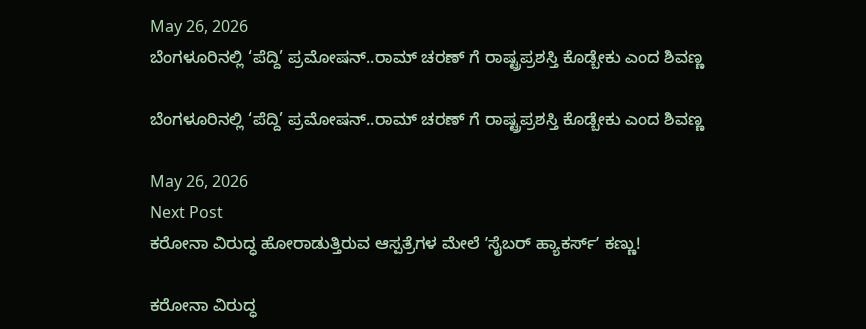May 26, 2026
ಬೆಂಗಳೂರಿನಲ್ಲಿ ‘ಪೆದ್ದಿ’ ಪ್ರಮೋಷನ್..ರಾಮ್ ಚರಣ್ ಗೆ ರಾಷ್ಟ್ರಪ್ರಶಸ್ತಿ ಕೊಡ್ಬೇಕು ಎಂದ ಶಿವಣ್ಣ

ಬೆಂಗಳೂರಿನಲ್ಲಿ ‘ಪೆದ್ದಿ’ ಪ್ರಮೋಷನ್..ರಾಮ್ ಚರಣ್ ಗೆ ರಾಷ್ಟ್ರಪ್ರಶಸ್ತಿ ಕೊಡ್ಬೇಕು ಎಂದ ಶಿವಣ್ಣ

May 26, 2026
Next Post
ಕರೋನಾ ವಿರುದ್ಧ ಹೋರಾಡುತ್ತಿರುವ ಆಸ್ಪತ್ರೆಗಳ ಮೇಲೆ ʼಸೈಬರ್ ಹ್ಯಾಕರ್ಸ್‌ʼ ಕಣ್ಣು!

ಕರೋನಾ ವಿರುದ್ಧ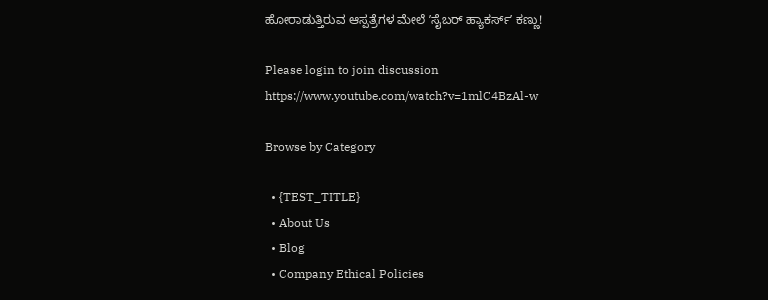ಹೋರಾಡುತ್ತಿರುವ ಆಸ್ಪತ್ರೆಗಳ ಮೇಲೆ ʼಸೈಬರ್ ಹ್ಯಾಕರ್ಸ್‌ʼ ಕಣ್ಣು!

Please login to join discussion
https://www.youtube.com/watch?v=1mlC4BzAl-w

Browse by Category

  • {TEST_TITLE}
  • About Us
  • Blog
  • Company Ethical Policies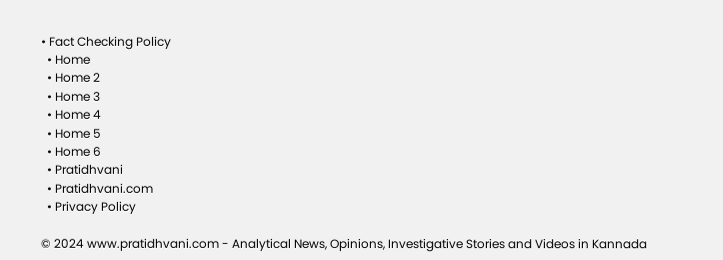• Fact Checking Policy
  • Home
  • Home 2
  • Home 3
  • Home 4
  • Home 5
  • Home 6
  • Pratidhvani
  • Pratidhvani.com
  • Privacy Policy

© 2024 www.pratidhvani.com - Analytical News, Opinions, Investigative Stories and Videos in Kannada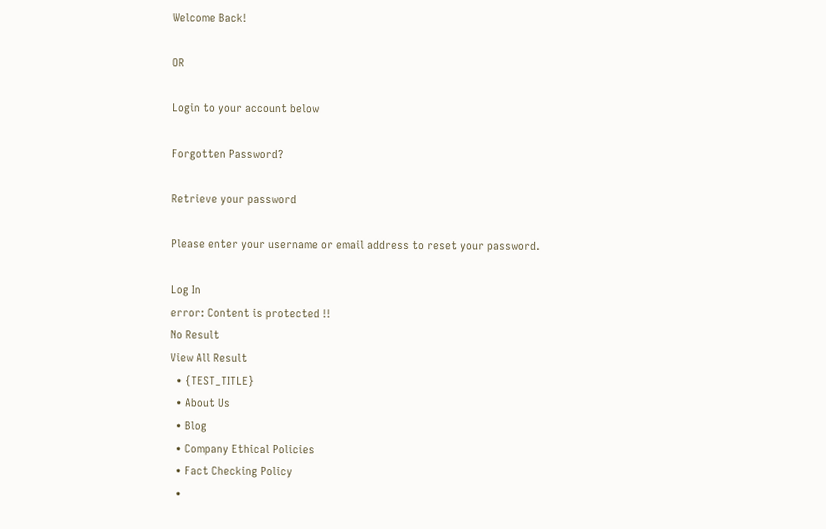Welcome Back!

OR

Login to your account below

Forgotten Password?

Retrieve your password

Please enter your username or email address to reset your password.

Log In
error: Content is protected !!
No Result
View All Result
  • {TEST_TITLE}
  • About Us
  • Blog
  • Company Ethical Policies
  • Fact Checking Policy
  •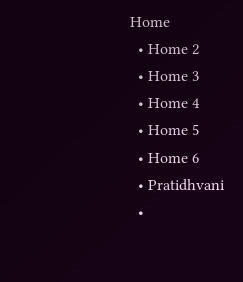Home
  • Home 2
  • Home 3
  • Home 4
  • Home 5
  • Home 6
  • Pratidhvani
  •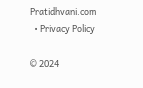Pratidhvani.com
  • Privacy Policy

© 2024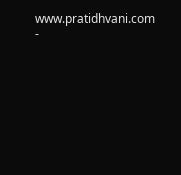www.pratidhvani.com -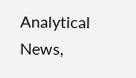Analytical News,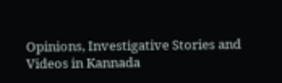Opinions, Investigative Stories and Videos in Kannada